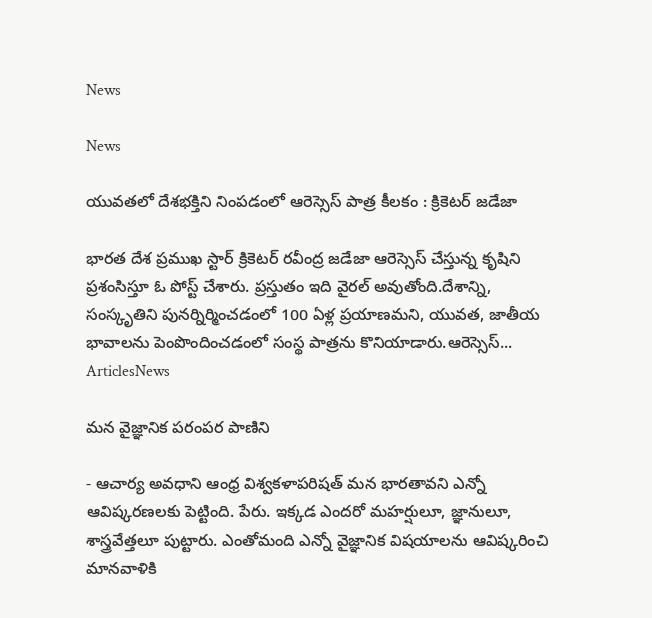News

News

యువతలో దేశభక్తిని నింపడంలో ఆరెస్సెస్ పాత్ర కీలకం : క్రికెటర్ జడేజా

భారత దేశ ప్రముఖ స్టార్ క్రికెటర్ రవీంద్ర జడేజా ఆరెస్సెస్ చేస్తున్న కృషిని ప్రశంసిస్తూ ఓ పోస్ట్ చేశారు. ప్రస్తుతం ఇది వైరల్ అవుతోంది.దేశాన్ని, సంస్కృతిని పునర్నిర్మించడంలో 100 ఏళ్ల ప్రయాణమని, యువత, జాతీయ భావాలను పెంపొందించడంలో సంస్థ పాత్రను కొనియాడారు.ఆరెస్సెస్...
ArticlesNews

మన వైజ్ఞానిక పరంపర పాణిని

- ఆచార్య అవధాని ఆంధ్ర విశ్వకళాపరిషత్ మన భారతావని ఎన్నో ఆవిష్కరణలకు పెట్టింది. పేరు. ఇక్కడ ఎందరో మహర్షులూ, జ్ఞానులూ, శాస్త్రవేత్తలూ పుట్టారు. ఎంతోమంది ఎన్నో వైజ్ఞానిక విషయాలను ఆవిష్కరించి మానవాళికి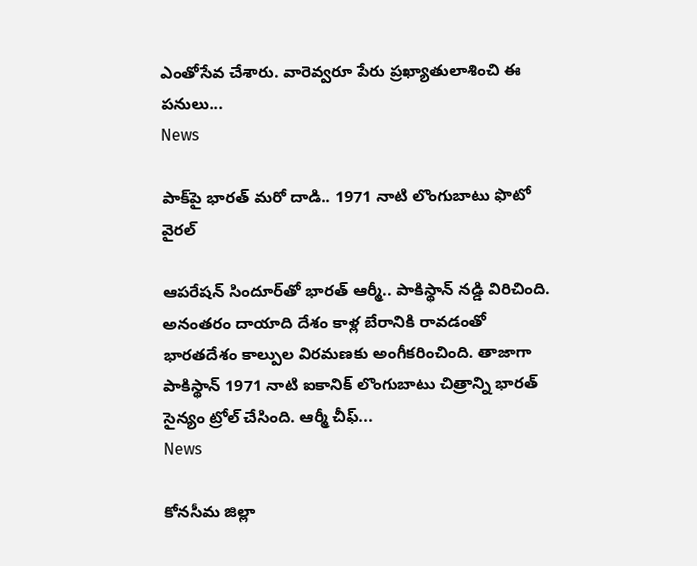ఎంతోసేవ చేశారు. వారెవ్వరూ పేరు ప్రఖ్యాతులాశించి ఈ పనులు...
News

పాక్‌పై భారత్ మరో దాడి.. 1971 నాటి లొంగుబాటు ఫొటో వైరల్

ఆపరేషన్ సిందూర్‌తో భారత్ ఆర్మీ.. పాకిస్థాన్ నడ్డి విరిచింది. అనంతరం దాయాది దేశం కాళ్ల బేరానికి రావడంతో భారతదేశం కాల్పుల విరమణకు అంగీకరించింది. తాజాగా పాకిస్థాన్ 1971 నాటి ఐకానిక్ లొంగుబాటు చిత్రాన్ని భారత్ సైన్యం ట్రోల్ చేసింది. ఆర్మీ చీఫ్...
News

కోనసీమ జిల్లా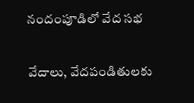నందంపూడిలో వేద సభ

వేదాలు, వేదపండితులకు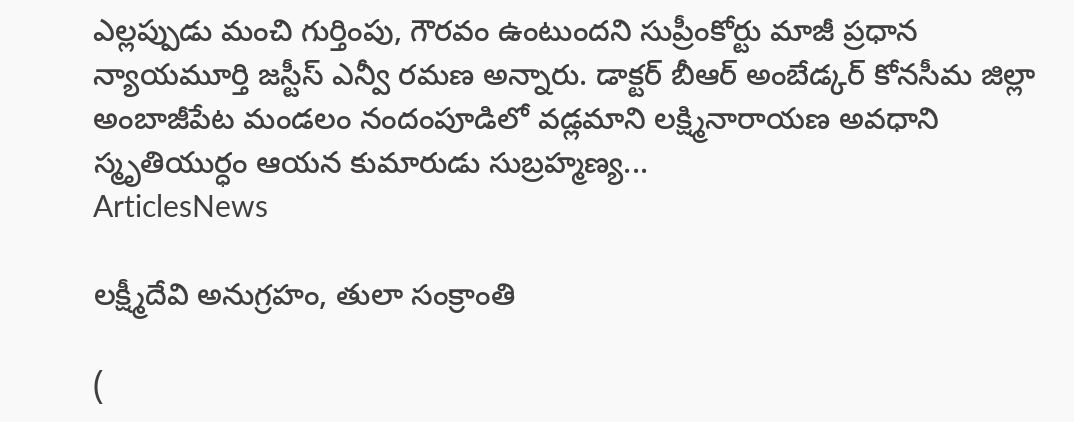ఎల్లప్పుడు మంచి గుర్తింపు, గౌరవం ఉంటుందని సుప్రీంకోర్టు మాజీ ప్రధాన న్యాయమూర్తి జస్టీస్‌ ఎన్వీ రమణ అన్నారు. డాక్టర్‌ బీఆర్‌ అంబేడ్కర్‌ కోనసీమ జిల్లా అంబాజీపేట మండలం నందంపూడిలో వడ్లమాని లక్ష్మినారాయణ అవధాని స్మృతియుర్ధం ఆయన కుమారుడు సుబ్రహ్మణ్య...
ArticlesNews

లక్ష్మీదేవి అనుగ్రహం, తులా సంక్రాంతి

(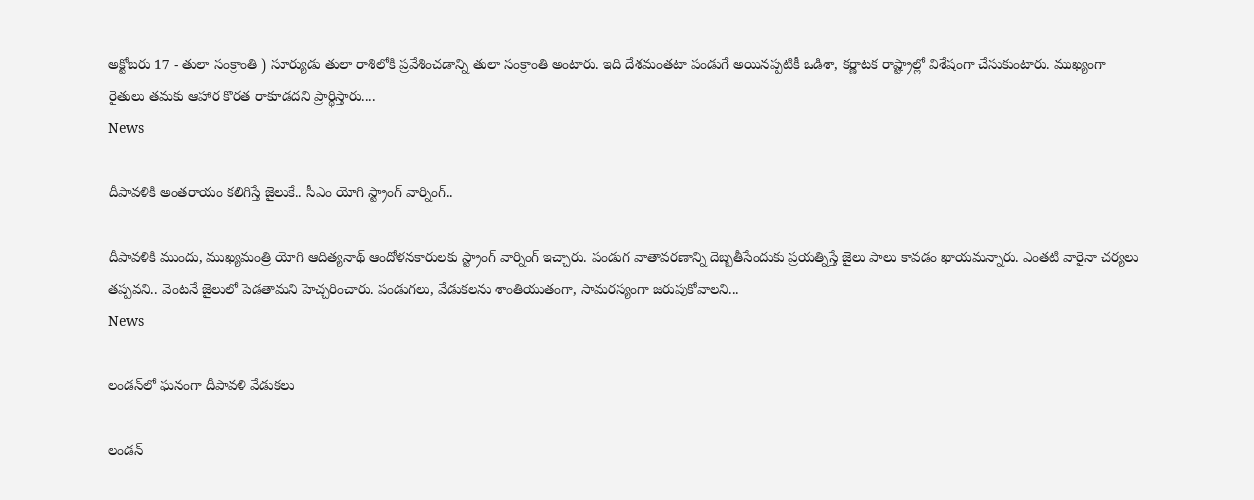అక్టోబరు 17 - తులా సంక్రాంతి ) సూర్యుడు తులా రాశిలోకి ప్రవేశించడాన్ని తులా సంక్రాంతి అంటారు. ఇది దేశమంతటా పండుగే అయినప్పటికీ ఒడిశా, కర్ణాటక రాష్ట్రాల్లో విశేషంగా చేసుకుంటారు. ముఖ్యంగా రైతులు తమకు ఆహార కొరత రాకూడదని ప్రార్థిస్తారు....
News

దీపావళికి అంతరాయం కలిగిస్తే జైలుకే.. సీఎం యోగి స్ట్రాంగ్ వార్నింగ్..

దీపావళికి ముందు, ముఖ్యమంత్రి యోగి ఆదిత్యనాథ్ ఆందోళనకారులకు స్ట్రాంగ్ వార్నింగ్ ఇచ్చారు. పండుగ వాతావరణాన్ని దెబ్బతీసేందుకు ప్రయత్నిస్తే జైలు పాలు కావడం ఖాయమన్నారు. ఎంతటి వారైనా చర్యలు తప్పవని.. వెంటనే జైలులో పెడతామని హెచ్చరించారు. పండుగలు, వేడుకలను శాంతియుతంగా, సామరస్యంగా జరుపుకోవాలని...
News

లండన్‌లో ఘనంగా దీపావళి వేడుకలు

లండన్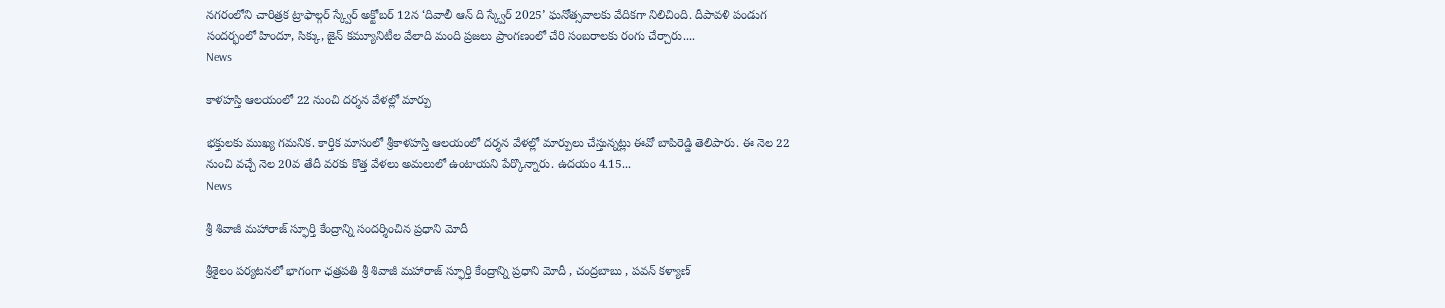నగరంలోని చారిత్రక ట్రాఫాల్గర్ స్క్వేర్ అక్టోబర్ 12న ‘దివాలీ ఆన్ ది స్క్వేర్ 2025’ ఘనోత్సవాలకు వేదికగా నిలిచింది. దీపావళి పండుగ సందర్భంలో హిందూ, సిక్కు, జైన్ కమ్యూనిటీల వేలాది మంది ప్రజలు ప్రాంగణంలో చేరి సంబరాలకు రంగు చేర్చారు....
News

కాళహస్తి ఆలయంలో 22 నుంచి దర్శన వేళల్లో మార్పు

భక్తులకు ముఖ్య గమనిక. కార్తిక మాసంలో శ్రీకాళహస్తి ఆలయంలో దర్శన వేళల్లో మార్పులు చేస్తున్నట్లు ఈవో బాపిరెడ్డి తెలిపారు. ఈ నెల 22 నుంచి వచ్చే నెల 20వ తేదీ వరకు కొత్త వేళలు అమలులో ఉంటాయని పేర్కొన్నారు. ఉదయం 4.15...
News

శ్రీ శివాజీ మహారాజ్ స్ఫూర్తి కేంద్రాన్ని సందర్శించిన ప్రధాని మోదీ

శ్రీశైలం పర్యటనలో భాగంగా ఛత్రపతి శ్రీ శివాజీ మహారాజ్ స్ఫూర్తి కేంద్రాన్ని ప్రధాని మోదీ , చంద్రబాబు , పవన్ కళ్యాణ్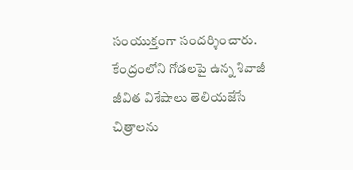సంయుక్తంగా సందర్శించారు. కేంద్రంలోని గోడలపై ఉన్న శివాజీ జీవిత విశేషాలు తెలియజేసే చిత్రాలను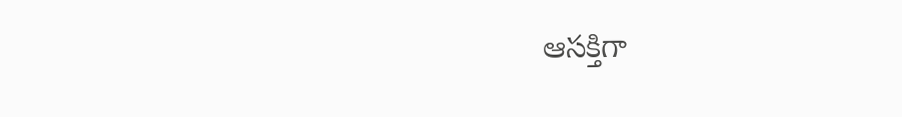ఆసక్తిగా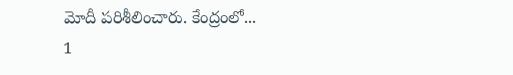మోదీ పరిశీలించారు. కేంద్రంలో...
1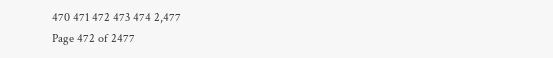470 471 472 473 474 2,477
Page 472 of 2477